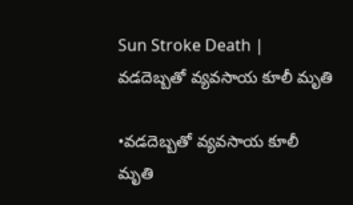Sun Stroke Death | వడదెబ్బతో వ్యవసాయ కూలీ మృతి

•వడదెబ్బతో వ్యవసాయ కూలీ మృతి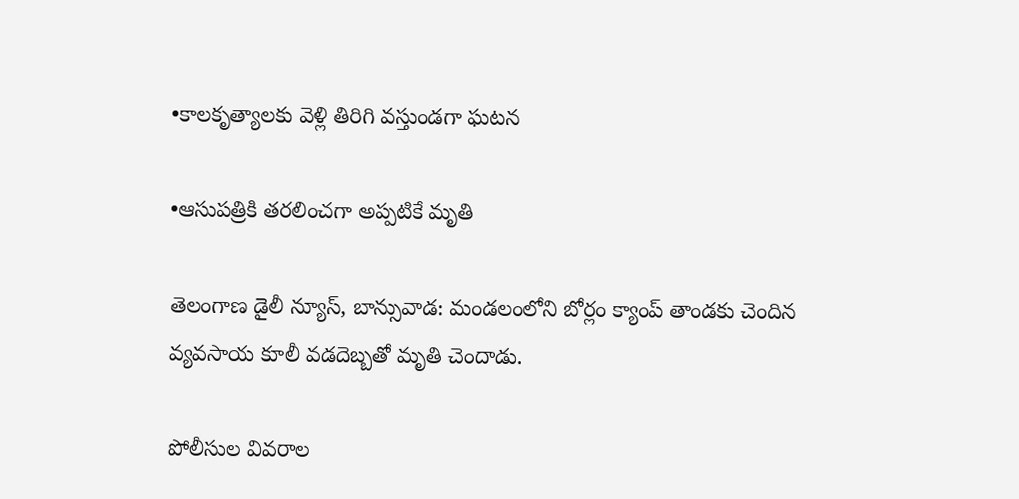•కాలకృత్యాలకు వెళ్లి తిరిగి వస్తుండగా ఘటన

•ఆసుపత్రికి తరలించగా అప్పటికే మృతి

తెలంగాణ డైలీ న్యూస్, బాన్సువాడ: మండలంలోని బోర్లం క్యాంప్ తాండకు చెందిన వ్యవసాయ కూలీ వడదెబ్బతో మృతి చెందాడు.

పోలీసుల వివరాల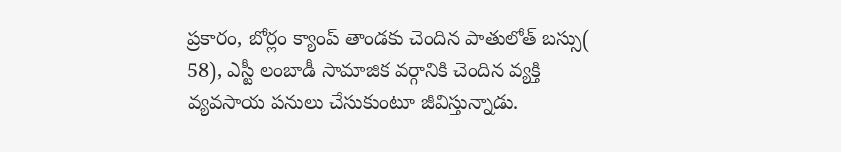ప్రకారం, బోర్లం క్యాంప్ తాండకు చెందిన పాతులోత్ బస్సు( 58), ఎస్టీ లంబాడీ సామాజిక వర్గానికి చెందిన వ్యక్తి వ్యవసాయ పనులు చేసుకుంటూ జీవిస్తున్నాడు.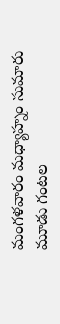మంగళవారం మధ్యాహ్నం సుమారు మూడు గంటల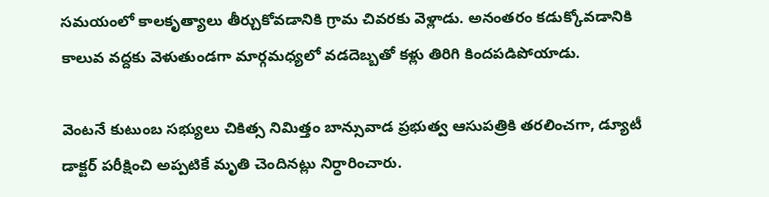సమయంలో కాలకృత్యాలు తీర్చుకోవడానికి గ్రామ చివరకు వెళ్లాడు. అనంతరం కడుక్కోవడానికి కాలువ వద్దకు వెళుతుండగా మార్గమధ్యలో వడదెబ్బతో కళ్లు తిరిగి కిందపడిపోయాడు.

వెంటనే కుటుంబ సభ్యులు చికిత్స నిమిత్తం బాన్సువాడ ప్రభుత్వ ఆసుపత్రికి తరలించగా, డ్యూటీ డాక్టర్ పరీక్షించి అప్పటికే మృతి చెందినట్లు నిర్ధారించారు.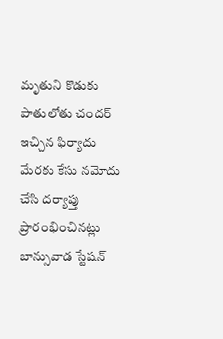మృతుని కొడుకు పాతులోతు చందర్ ఇచ్చిన ఫిర్యాదు మేరకు కేసు నమోదు చేసి దర్యాప్తు ప్రారంభించినట్లు బాన్సువాడ స్టేషన్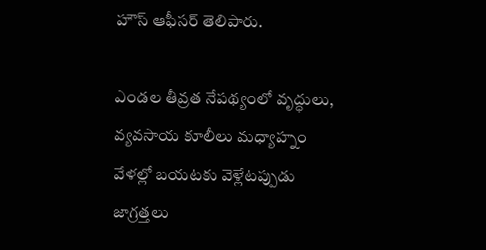హౌస్ ఆఫీసర్ తెలిపారు.

ఎండల తీవ్రత నేపథ్యంలో వృద్ధులు, వ్యవసాయ కూలీలు మధ్యాహ్నం వేళల్లో బయటకు వెళ్లేటప్పుడు జాగ్రత్తలు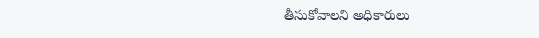తీసుకోవాలని అధికారులు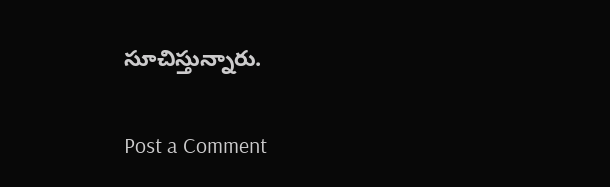సూచిస్తున్నారు.

Post a Comment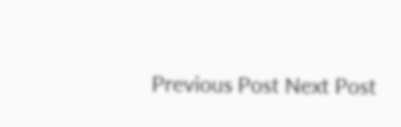Previous Post Next Post